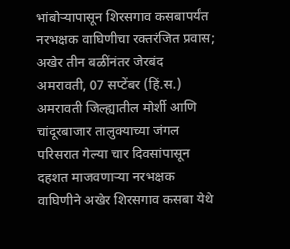भांबोऱ्यापासून शिरसगाव कसबापर्यंत नरभक्षक वाघिणीचा रक्तरंजित प्रवास; अखेर तीन बळींनंतर जेरबंद
अमरावती, 07 सप्टेंबर (हिं.स.) अमरावती जिल्ह्यातील मोर्शी आणि चांदूरबाजार तालुक्याच्या जंगल परिसरात गेल्या चार दिवसांपासून दहशत माजवणाऱ्या नरभक्षक वाघिणीने अखेर शिरसगाव कसबा येथे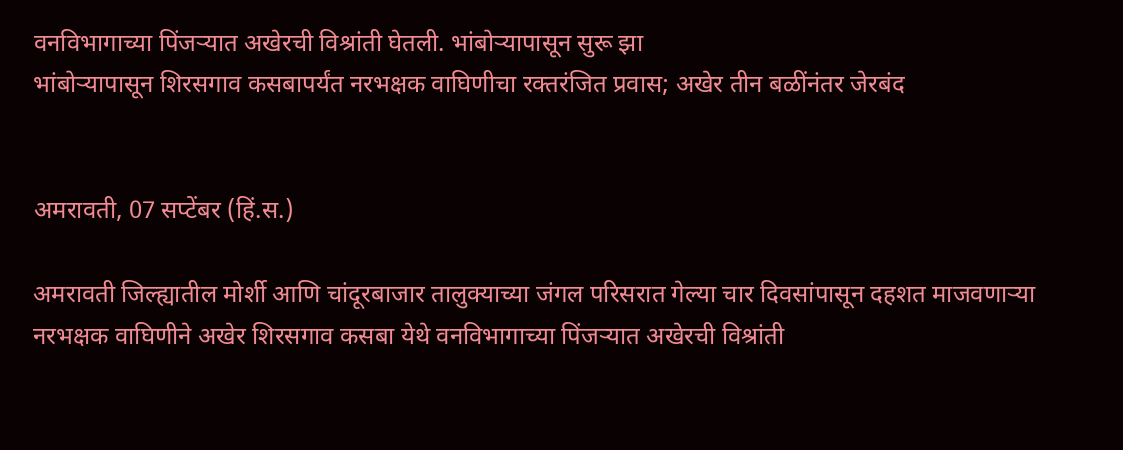वनविभागाच्या पिंजऱ्यात अखेरची विश्रांती घेतली. भांबोऱ्यापासून सुरू झा
भांबोऱ्यापासून शिरसगाव कसबापर्यंत नरभक्षक वाघिणीचा रक्तरंजित प्रवास; अखेर तीन बळींनंतर जेरबंद


अमरावती, 07 सप्टेंबर (हिं.स.)

अमरावती जिल्ह्यातील मोर्शी आणि चांदूरबाजार तालुक्याच्या जंगल परिसरात गेल्या चार दिवसांपासून दहशत माजवणाऱ्या नरभक्षक वाघिणीने अखेर शिरसगाव कसबा येथे वनविभागाच्या पिंजऱ्यात अखेरची विश्रांती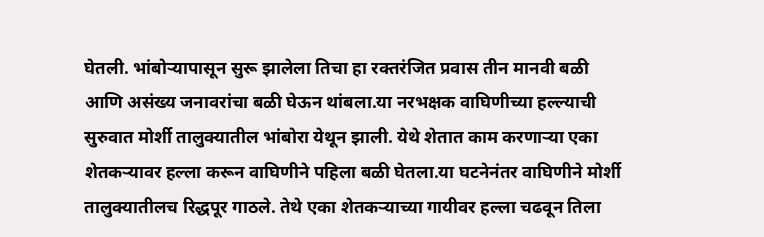घेतली. भांबोऱ्यापासून सुरू झालेला तिचा हा रक्तरंजित प्रवास तीन मानवी बळी आणि असंख्य जनावरांचा बळी घेऊन थांबला.या नरभक्षक वाघिणीच्या हल्ल्याची सुरुवात मोर्शी तालुक्यातील भांबोरा येथून झाली. येथे शेतात काम करणाऱ्या एका शेतकऱ्यावर हल्ला करून वाघिणीने पहिला बळी घेतला.या घटनेनंतर वाघिणीने मोर्शी तालुक्यातीलच रिद्धपूर गाठले. तेथे एका शेतकऱ्याच्या गायीवर हल्ला चढवून तिला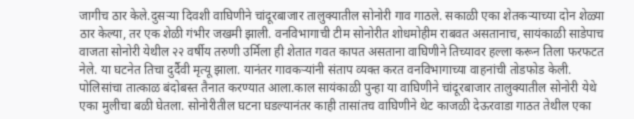जागीच ठार केले.दुसऱ्या दिवशी वाघिणीने चांदूरबाजार तालुक्यातील सोनोरी गाव गाठले. सकाळी एका शेतकऱ्याच्या दोन शेळ्या ठार केल्या, तर एक शेळी गंभीर जखमी झाली. वनविभागाची टीम सोनोरीत शोधमोहीम राबवत असतानाच, सायंकाळी साडेपाच वाजता सोनोरी येथील २२ वर्षीय तरुणी उर्मिला ही शेतात गवत कापत असताना वाघिणीने तिच्यावर हल्ला करून तिला फरफटत नेले. या घटनेत तिचा दुर्दैवी मृत्यू झाला. यानंतर गावकऱ्यांनी संताप व्यक्त करत वनविभागाच्या वाहनांची तोडफोड केली. पोलिसांचा तात्काळ बंदोबस्त तैनात करण्यात आला.काल सायंकाळी पुन्हा या वाघिणीने चांदूरबाजार तालुक्यातील सोनोरी येथे एका मुलीचा बळी घेतला. सोनोरीतील घटना घडल्यानंतर काही तासांतच वाघिणीने थेट काजळी देऊरवाडा गाठत तेथील एका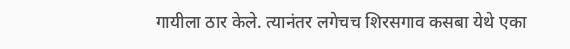गायीला ठार केले. त्यानंतर लगेचच शिरसगाव कसबा येथे एका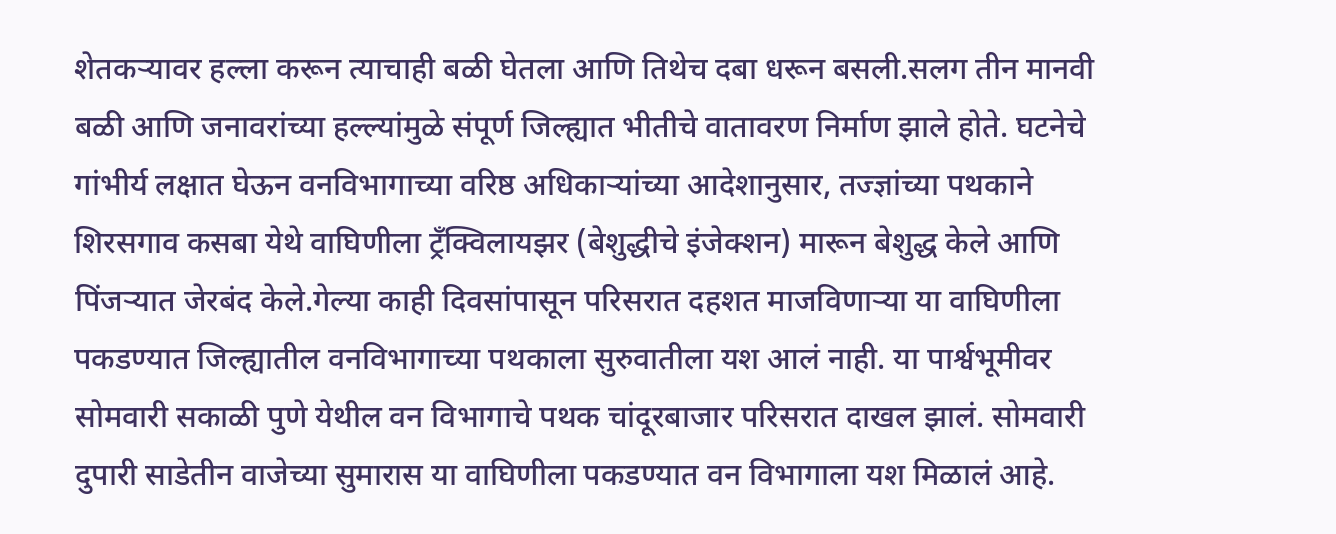शेतकऱ्यावर हल्ला करून त्याचाही बळी घेतला आणि तिथेच दबा धरून बसली.सलग तीन मानवी बळी आणि जनावरांच्या हल्ल्यांमुळे संपूर्ण जिल्ह्यात भीतीचे वातावरण निर्माण झाले होते. घटनेचे गांभीर्य लक्षात घेऊन वनविभागाच्या वरिष्ठ अधिकाऱ्यांच्या आदेशानुसार, तज्ज्ञांच्या पथकाने शिरसगाव कसबा येथे वाघिणीला ट्रँक्विलायझर (बेशुद्धीचे इंजेक्शन) मारून बेशुद्ध केले आणि पिंजऱ्यात जेरबंद केले.गेल्या काही दिवसांपासून परिसरात दहशत माजविणाऱ्या या वाघिणीला पकडण्यात जिल्ह्यातील वनविभागाच्या पथकाला सुरुवातीला यश आलं नाही. या पार्श्वभूमीवर सोमवारी सकाळी पुणे येथील वन विभागाचे पथक चांदूरबाजार परिसरात दाखल झालं. सोमवारी दुपारी साडेतीन वाजेच्या सुमारास या वाघिणीला पकडण्यात वन विभागाला यश मिळालं आहे.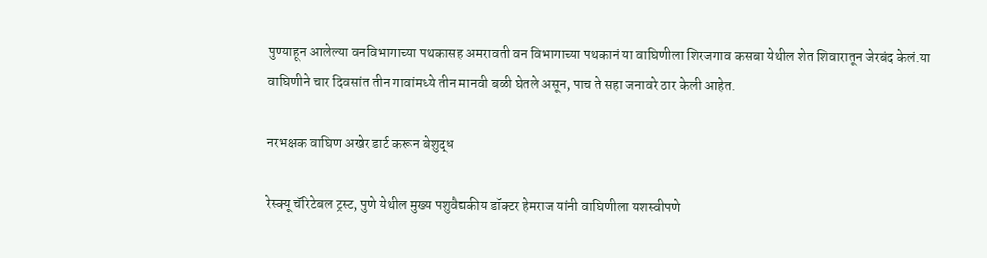पुण्याहून आलेल्या वनविभागाच्या पथकासह अमरावती वन विभागाच्या पथकानं या वाघिणीला शिरजगाव कसबा येथील शेत शिवारातून जेरबंद केलं.या वाघिणीने चार दिवसांत तीन गावांमध्ये तीन मानवी बळी घेतले असून, पाच ते सहा जनावरे ठार केली आहेत.

नरभक्षक वाघिण अखेर डार्ट करून बेशुद्ध

रेस्क्यू चॅरिटेबल ट्रस्ट, पुणे येथील मुख्य पशुवैद्यकीय डॉक्टर हेमराज यांनी वाघिणीला यशस्वीपणे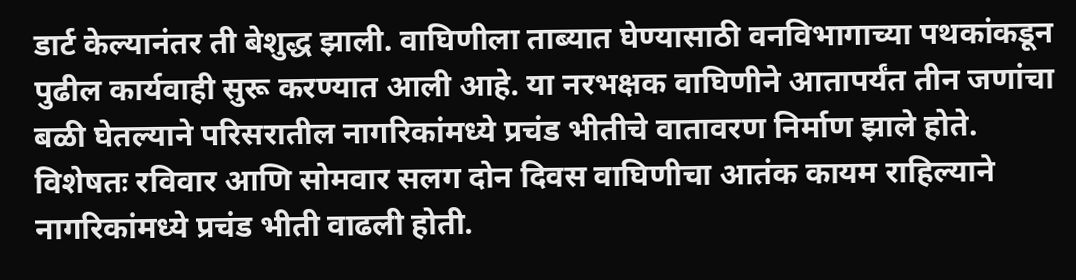डार्ट केल्यानंतर ती बेशुद्ध झाली. वाघिणीला ताब्यात घेण्यासाठी वनविभागाच्या पथकांकडून पुढील कार्यवाही सुरू करण्यात आली आहे. या नरभक्षक वाघिणीने आतापर्यंत तीन जणांचा बळी घेतल्याने परिसरातील नागरिकांमध्ये प्रचंड भीतीचे वातावरण निर्माण झाले होते. विशेषतः रविवार आणि सोमवार सलग दोन दिवस वाघिणीचा आतंक कायम राहिल्याने नागरिकांमध्ये प्रचंड भीती वाढली होती.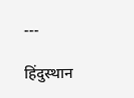---

हिंदुस्थान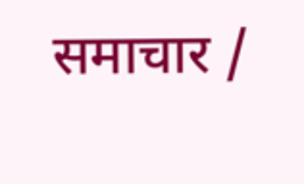समाचार /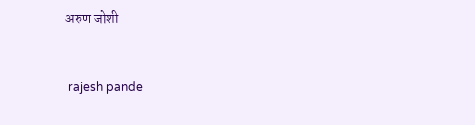अरुण जोशी


 rajesh pande